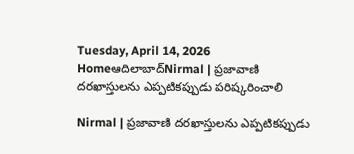Tuesday, April 14, 2026
Homeఆదిలాబాద్Nirmal | ప్రజావాణి దరఖాస్తులను ఎప్పటికప్పుడు పరిష్కరించాలి

Nirmal | ప్రజావాణి దరఖాస్తులను ఎప్పటికప్పుడు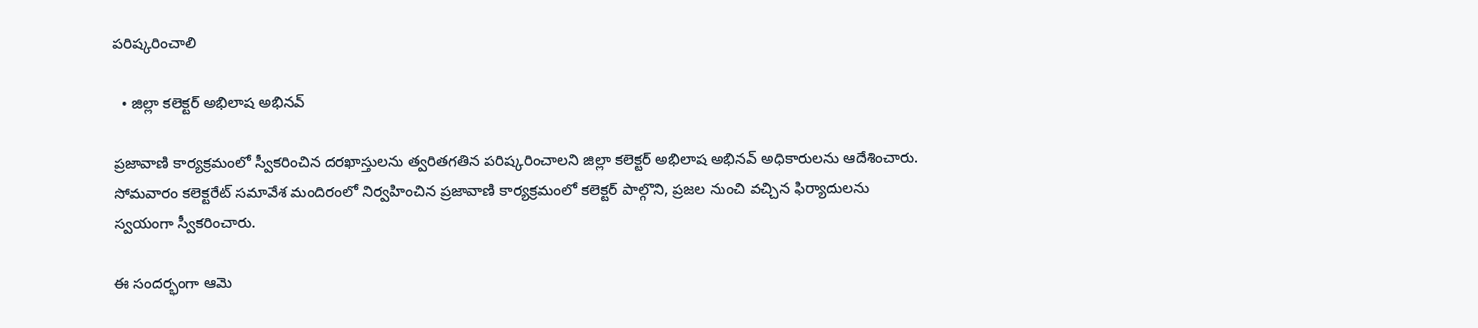పరిష్కరించాలి

  • జిల్లా కలెక్టర్ అభిలాష అభినవ్

ప్రజావాణి కార్యక్రమంలో స్వీకరించిన దరఖాస్తులను త్వరితగతిన పరిష్కరించాలని జిల్లా కలెక్టర్ అభిలాష అభినవ్ అధికారులను ఆదేశించారు. సోమవారం కలెక్టరేట్ సమావేశ మందిరంలో నిర్వహించిన ప్రజావాణి కార్యక్రమంలో కలెక్టర్ పాల్గొని, ప్రజల నుంచి వచ్చిన ఫిర్యాదులను స్వయంగా స్వీకరించారు.

ఈ సందర్భంగా ఆమె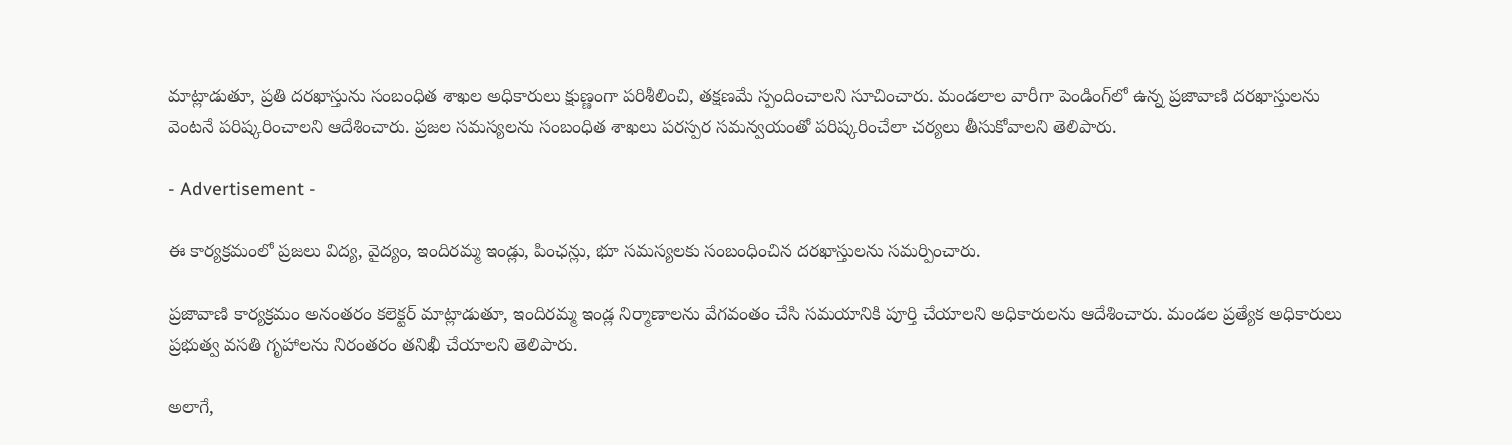మాట్లాడుతూ, ప్రతి దరఖాస్తును సంబంధిత శాఖల అధికారులు క్షుణ్ణంగా పరిశీలించి, తక్షణమే స్పందించాలని సూచించారు. మండలాల వారీగా పెండింగ్‌లో ఉన్న ప్రజావాణి దరఖాస్తులను వెంటనే పరిష్కరించాలని ఆదేశించారు. ప్రజల సమస్యలను సంబంధిత శాఖలు పరస్పర సమన్వయంతో పరిష్కరించేలా చర్యలు తీసుకోవాలని తెలిపారు.

- Advertisement -

ఈ కార్యక్రమంలో ప్రజలు విద్య, వైద్యం, ఇందిరమ్మ ఇండ్లు, పింఛన్లు, భూ సమస్యలకు సంబంధించిన దరఖాస్తులను సమర్పించారు.

ప్రజావాణి కార్యక్రమం అనంతరం కలెక్టర్ మాట్లాడుతూ, ఇందిరమ్మ ఇండ్ల నిర్మాణాలను వేగవంతం చేసి సమయానికి పూర్తి చేయాలని అధికారులను ఆదేశించారు. మండల ప్రత్యేక అధికారులు ప్రభుత్వ వసతి గృహాలను నిరంతరం తనిఖీ చేయాలని తెలిపారు.

అలాగే,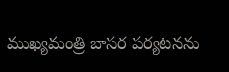ముఖ్యమంత్రి బాసర పర్యటనను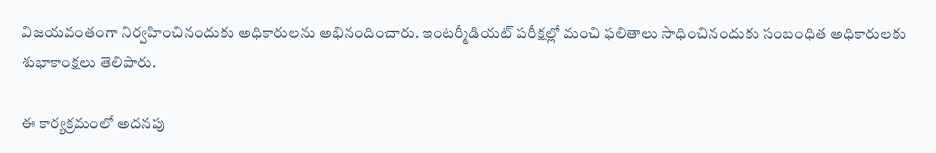విజయవంతంగా నిర్వహించినందుకు అధికారులను అభినందించారు. ఇంటర్మీడియట్ పరీక్షల్లో మంచి ఫలితాలు సాధించినందుకు సంబంధిత అధికారులకు శుభాకాంక్షలు తెలిపారు.

ఈ కార్యక్రమంలో అదనపు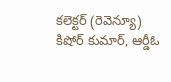కలెక్టర్ (రెవెన్యూ) కిషోర్ కుమార్, ఆర్డీఓ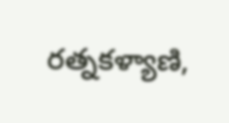రత్నకళ్యాణి,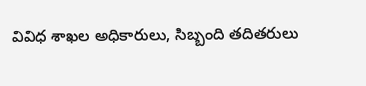వివిధ శాఖల అధికారులు, సిబ్బంది తదితరులు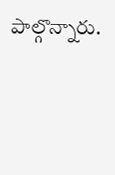పాల్గొన్నారు.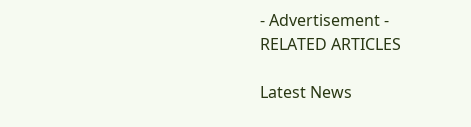- Advertisement -
RELATED ARTICLES

Latest News